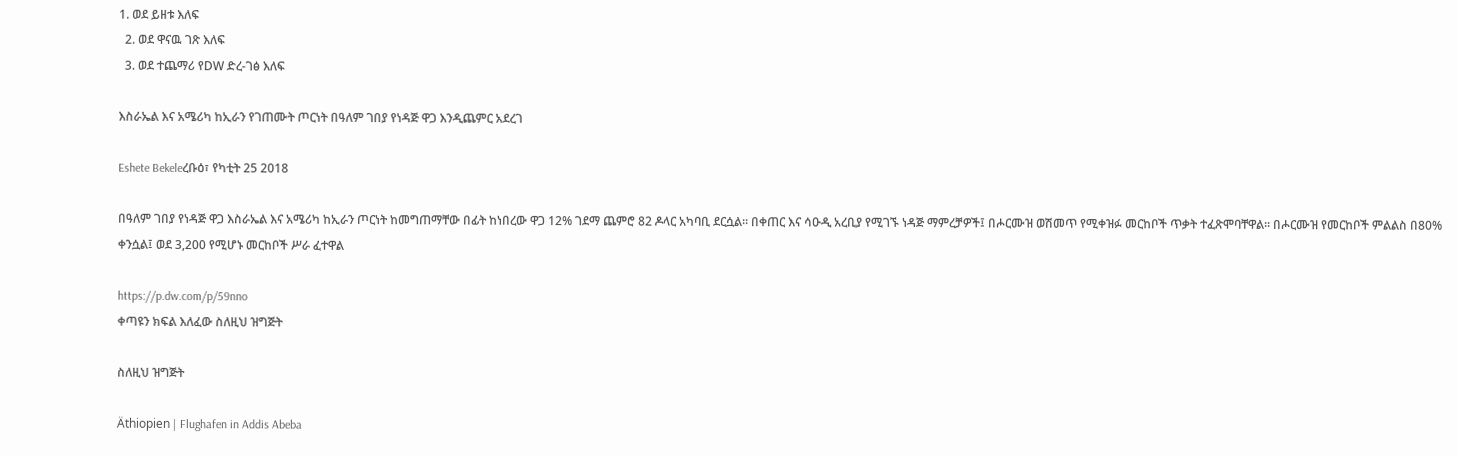1. ወደ ይዘቱ እለፍ
  2. ወደ ዋናዉ ገጽ እለፍ
  3. ወደ ተጨማሪ የDW ድረ-ገፅ እለፍ

እስራኤል እና አሜሪካ ከኢራን የገጠሙት ጦርነት በዓለም ገበያ የነዳጅ ዋጋ እንዲጨምር አደረገ

Eshete Bekeleረቡዕ፣ የካቲት 25 2018

በዓለም ገበያ የነዳጅ ዋጋ እስራኤል እና አሜሪካ ከኢራን ጦርነት ከመግጠማቸው በፊት ከነበረው ዋጋ 12% ገደማ ጨምሮ 82 ዶላር አካባቢ ደርሷል። በቀጠር እና ሳዑዲ አረቢያ የሚገኙ ነዳጅ ማምረቻዎች፤ በሖርሙዝ ወሽመጥ የሚቀዝፉ መርከቦች ጥቃት ተፈጽሞባቸዋል። በሖርሙዝ የመርከቦች ምልልስ በ80% ቀንሷል፤ ወደ 3,200 የሚሆኑ መርከቦች ሥራ ፈተዋል

https://p.dw.com/p/59nno
ቀጣዩን ክፍል እለፈው ስለዚህ ዝግጅት

ስለዚህ ዝግጅት

Äthiopien | Flughafen in Addis Abeba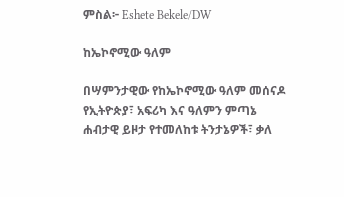ምስል፦ Eshete Bekele/DW

ከኤኮኖሚው ዓለም

በሣምንታዊው የከኤኮኖሚው ዓለም መሰናዶ የኢትዮጵያ፣ አፍሪካ እና ዓለምን ምጣኔ ሐብታዊ ይዞታ የተመለከቱ ትንታኔዎች፣ ቃለ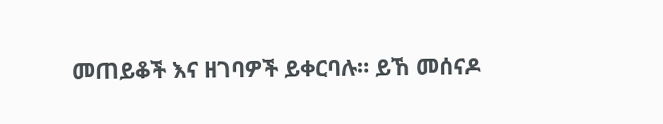መጠይቆች እና ዘገባዎች ይቀርባሉ። ይኸ መሰናዶ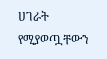ሀገራት የሚያወጧቸውን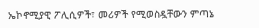ኤኮኖሚያዊ ፖሊሲዎች፣ መሪዎች የሚወስዷቸውን ምጣኔ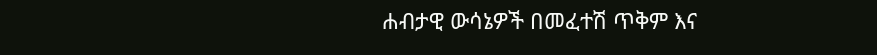ሐብታዊ ውሳኔዎች በመፈተሽ ጥቅም እና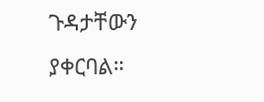ጉዳታቸውን ያቀርባል።